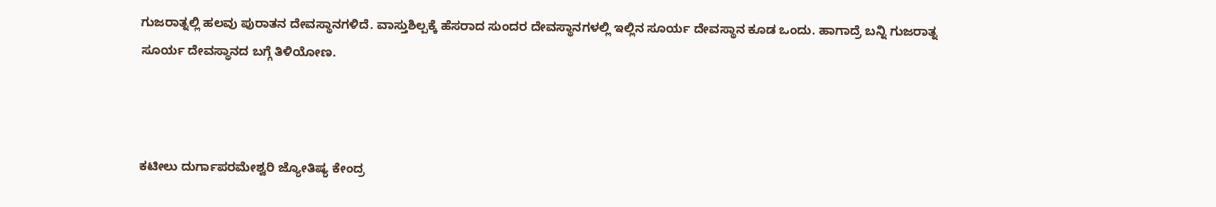ಗುಜರಾತ್ನಲ್ಲಿ ಹಲವು ಪುರಾತನ ದೇವಸ್ಥಾನಗಳಿದೆ. ವಾಸ್ತುಶಿಲ್ಪಕ್ಕೆ ಹೆಸರಾದ ಸುಂದರ ದೇವಸ್ಥಾನಗಳಲ್ಲಿ ಇಲ್ಲಿನ ಸೂರ್ಯ ದೇವಸ್ಥಾನ ಕೂಡ ಒಂದು. ಹಾಗಾದ್ರೆ ಬನ್ನಿ ಗುಜರಾತ್ನ ಸೂರ್ಯ ದೇವಸ್ಥಾನದ ಬಗ್ಗೆ ತಿಳಿಯೋಣ.



ಕಟೀಲು ದುರ್ಗಾಪರಮೇಶ್ವರಿ ಜ್ಯೋತಿಷ್ಯ ಕೇಂದ್ರ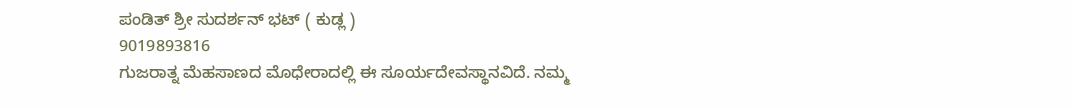ಪಂಡಿತ್ ಶ್ರೀ ಸುದರ್ಶನ್ ಭಟ್ ( ಕುಡ್ಲ )
9019893816
ಗುಜರಾತ್ನ ಮೆಹಸಾಣದ ಮೊಧೇರಾದಲ್ಲಿ ಈ ಸೂರ್ಯದೇವಸ್ಥಾನವಿದೆ. ನಮ್ಮ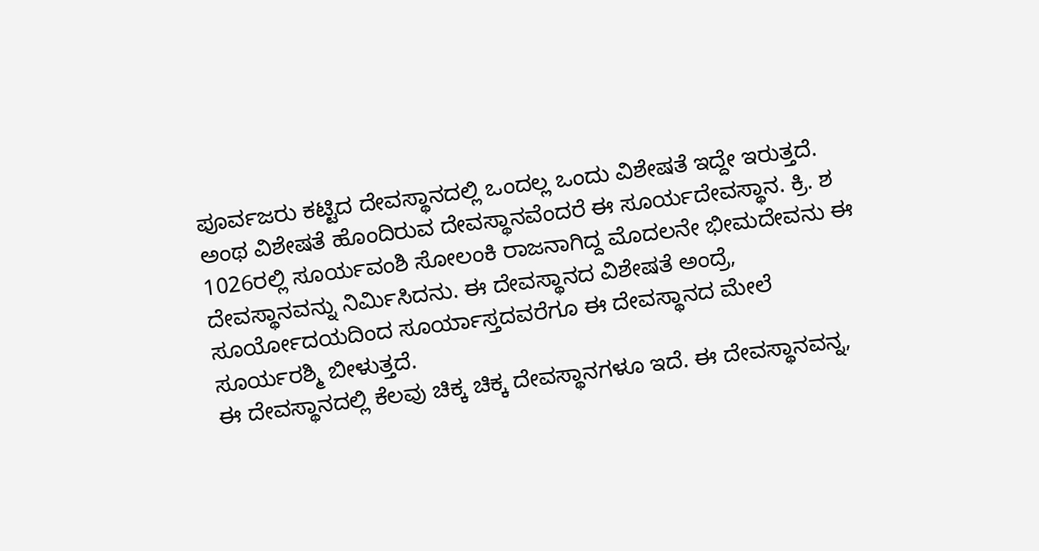ಪೂರ್ವಜರು ಕಟ್ಟಿದ ದೇವಸ್ಥಾನದಲ್ಲಿ ಒಂದಲ್ಲ ಒಂದು ವಿಶೇಷತೆ ಇದ್ದೇ ಇರುತ್ತದೆ. ಅಂಥ ವಿಶೇಷತೆ ಹೊಂದಿರುವ ದೇವಸ್ಥಾನವೆಂದರೆ ಈ ಸೂರ್ಯದೇವಸ್ಥಾನ. ಕ್ರಿ. ಶ 1026ರಲ್ಲಿ ಸೂರ್ಯವಂಶಿ ಸೋಲಂಕಿ ರಾಜನಾಗಿದ್ದ ಮೊದಲನೇ ಭೀಮದೇವನು ಈ ದೇವಸ್ಥಾನವನ್ನು ನಿರ್ಮಿಸಿದನು. ಈ ದೇವಸ್ಥಾನದ ವಿಶೇಷತೆ ಅಂದ್ರೆ, ಸೂರ್ಯೋದಯದಿಂದ ಸೂರ್ಯಾಸ್ತದವರೆಗೂ ಈ ದೇವಸ್ಥಾನದ ಮೇಲೆ ಸೂರ್ಯರಶ್ಮಿ ಬೀಳುತ್ತದೆ.
ಈ ದೇವಸ್ಥಾನದಲ್ಲಿ ಕೆಲವು ಚಿಕ್ಕ ಚಿಕ್ಕ ದೇವಸ್ಥಾನಗಳೂ ಇದೆ. ಈ ದೇವಸ್ಥಾನವನ್ನ,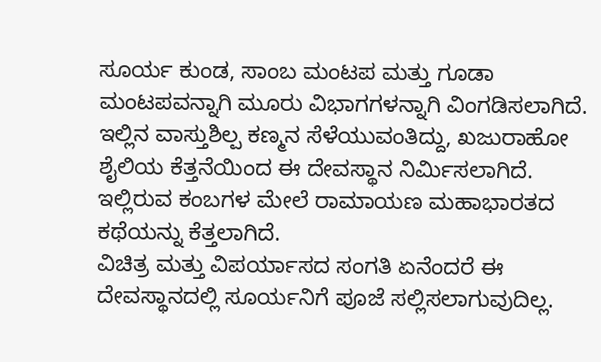ಸೂರ್ಯ ಕುಂಡ, ಸಾಂಬ ಮಂಟಪ ಮತ್ತು ಗೂಡಾ ಮಂಟಪವನ್ನಾಗಿ ಮೂರು ವಿಭಾಗಗಳನ್ನಾಗಿ ವಿಂಗಡಿಸಲಾಗಿದೆ. ಇಲ್ಲಿನ ವಾಸ್ತುಶಿಲ್ಪ ಕಣ್ಮನ ಸೆಳೆಯುವಂತಿದ್ದು, ಖಜುರಾಹೋ ಶೈಲಿಯ ಕೆತ್ತನೆಯಿಂದ ಈ ದೇವಸ್ಥಾನ ನಿರ್ಮಿಸಲಾಗಿದೆ. ಇಲ್ಲಿರುವ ಕಂಬಗಳ ಮೇಲೆ ರಾಮಾಯಣ ಮಹಾಭಾರತದ ಕಥೆಯನ್ನು ಕೆತ್ತಲಾಗಿದೆ.
ವಿಚಿತ್ರ ಮತ್ತು ವಿಪರ್ಯಾಸದ ಸಂಗತಿ ಏನೆಂದರೆ ಈ ದೇವಸ್ಥಾನದಲ್ಲಿ ಸೂರ್ಯನಿಗೆ ಪೂಜೆ ಸಲ್ಲಿಸಲಾಗುವುದಿಲ್ಲ.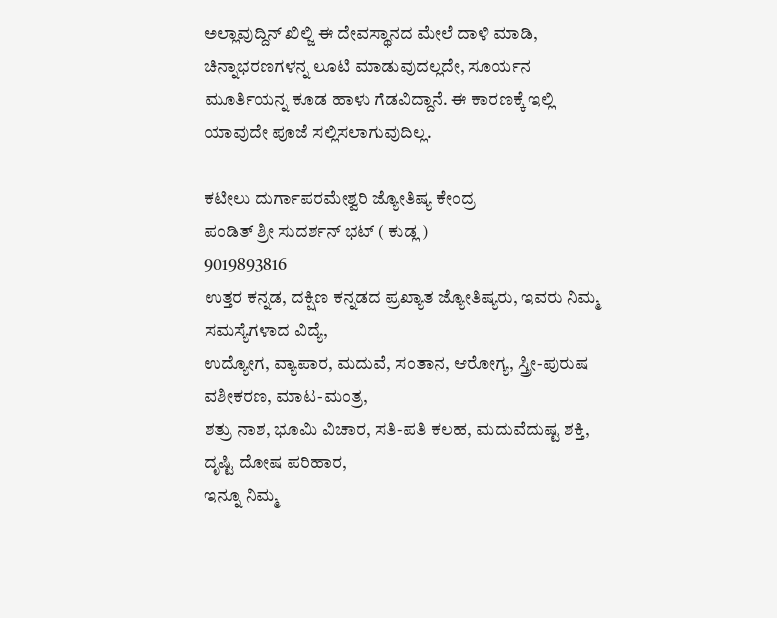ಅಲ್ಲಾವುದ್ದಿನ್ ಖಿಲ್ಜಿ ಈ ದೇವಸ್ಥಾನದ ಮೇಲೆ ದಾಳಿ ಮಾಡಿ, ಚಿನ್ನಾಭರಣಗಳನ್ನ ಲೂಟಿ ಮಾಡುವುದಲ್ಲದೇ, ಸೂರ್ಯನ ಮೂರ್ತಿಯನ್ನ ಕೂಡ ಹಾಳು ಗೆಡವಿದ್ದಾನೆ. ಈ ಕಾರಣಕ್ಕೆ ಇಲ್ಲಿ ಯಾವುದೇ ಪೂಜೆ ಸಲ್ಲಿಸಲಾಗುವುದಿಲ್ಲ.

ಕಟೀಲು ದುರ್ಗಾಪರಮೇಶ್ವರಿ ಜ್ಯೋತಿಷ್ಯ ಕೇಂದ್ರ
ಪಂಡಿತ್ ಶ್ರೀ ಸುದರ್ಶನ್ ಭಟ್ ( ಕುಡ್ಲ )
9019893816
ಉತ್ತರ ಕನ್ನಡ, ದಕ್ಷಿಣ ಕನ್ನಡದ ಪ್ರಖ್ಯಾತ ಜ್ಯೋತಿಷ್ಯರು, ಇವರು ನಿಮ್ಮ ಸಮಸ್ಯೆಗಳಾದ ವಿದ್ಯೆ,
ಉದ್ಯೋಗ, ವ್ಯಾಪಾರ, ಮದುವೆ, ಸಂತಾನ, ಆರೋಗ್ಯ, ಸ್ತ್ರೀ-ಪುರುಷ ವಶೀಕರಣ, ಮಾಟ-ಮಂತ್ರ,
ಶತ್ರು ನಾಶ, ಭೂಮಿ ವಿಚಾರ, ಸತಿ-ಪತಿ ಕಲಹ, ಮದುವೆದುಷ್ಟ ಶಕ್ತಿ, ದೃಷ್ಟಿ ದೋಷ ಪರಿಹಾರ,
ಇನ್ನೂ ನಿಮ್ಮ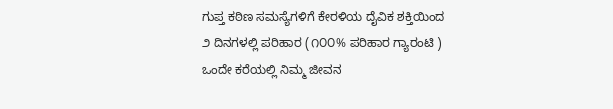ಗುಪ್ತ ಕಠಿಣ ಸಮಸ್ಯೆಗಳಿಗೆ ಕೇರಳಿಯ ದೈವಿಕ ಶಕ್ತಿಯಿಂದ
೨ ದಿನಗಳಲ್ಲಿ ಪರಿಹಾರ (೧೦೦% ಪರಿಹಾರ ಗ್ಯಾರಂಟಿ )
ಒಂದೇ ಕರೆಯಲ್ಲಿ ನಿಮ್ಮ ಜೀವನ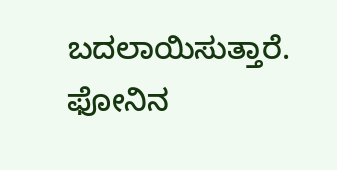ಬದಲಾಯಿಸುತ್ತಾರೆ.
ಫೋನಿನ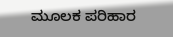ಮೂಲಕ ಪರಿಹಾರ